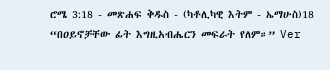ሮሜ 3:18 - መጽሐፍ ቅዱስ - (ካቶሊካዊ እትም - ኤማሁስ)18 “በዐይኖቻቸው ፊት እግዚአብሔርን መፍራት የለም።” Ver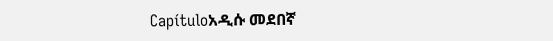Capítuloአዲሱ መደበኛ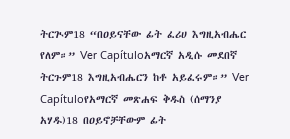ትርጒም18 “በዐይናቸው ፊት ፈሪሀ እግዚአብሔር የለም።” Ver Capítuloአማርኛ አዲሱ መደበኛ ትርጉም18 እግዚአብሔርን ከቶ አይፈሩም።” Ver Capítuloየአማርኛ መጽሐፍ ቅዱስ (ሰማንያ አሃዱ)18 በዐይኖቻቸውም ፊት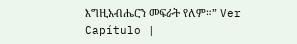እግዚአብሔርን መፍራት የለም።” Ver Capítulo |